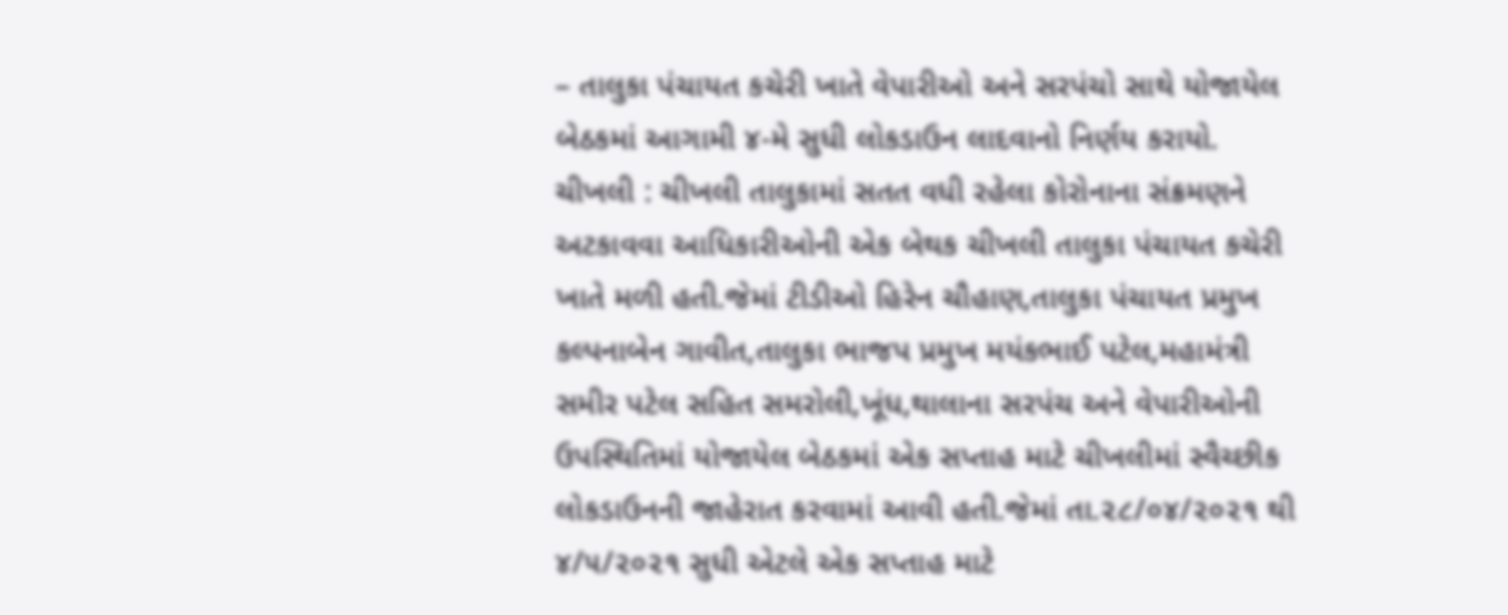– તાલુકા પંચાયત કચેરી ખાતે વેપારીઓ અને સરપંચો સાથે યોજાયેલ બેઠકમાં આગામી ૪-મે સુધી લોકડાઉન લાદવાનો નિર્ણય કરાયો.
ચીખલી : ચીખલી તાલુકામાં સતત વધી રહેલા કોરોનાના સંક્રમણને અટકાવવા આધિકારીઓની એક બેથક ચીખલી તાલુકા પંચાયત કચેરી ખાતે મળી હતી.જેમાં ટીડીઓ હિરેન ચૌહાણ,તાલુકા પંચાયત પ્રમુખ કલ્પનાબેન ગાવીત,તાલુકા ભાજપ પ્રમુખ મયંકભાઈ પટેલ,મહામંત્રી સમીર પટેલ સહિત સમરોલી,ખૂંધ,થાલાના સરપંચ અને વેપારીઓની ઉપસ્થિતિમાં યોજાયેલ બેઠકમાં એક સપ્તાહ માટે ચીખલીમાં સ્વૈચ્છીક લોકડાઉનની જાહેરાત કરવામાં આવી હતી.જેમાં તા.૨૮/૦૪/૨૦૨૧ થી ૪/૫/૨૦૨૧ સુધી એટલે એક સપ્તાહ માટે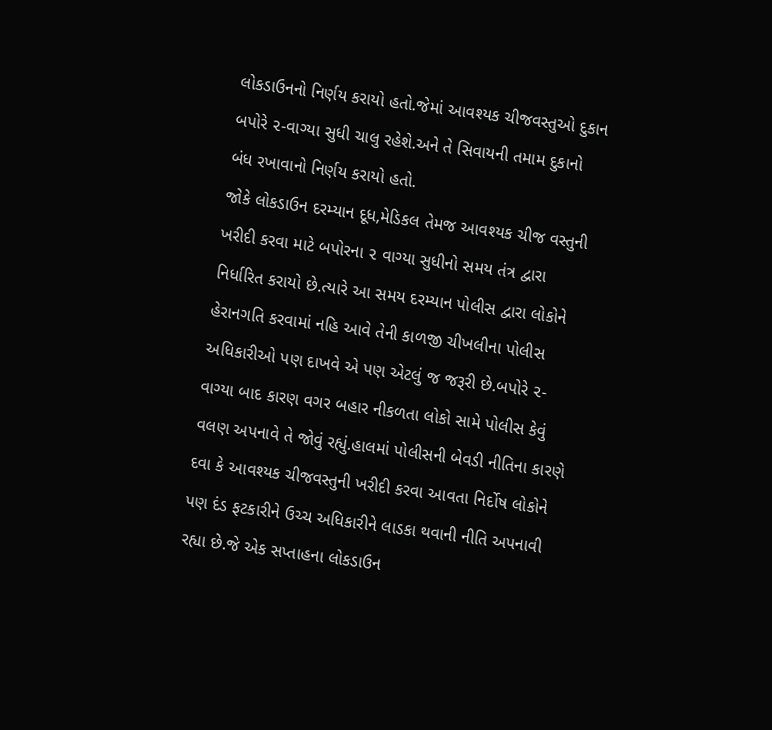લોકડાઉનનો નિર્ણય કરાયો હતો.જેમાં આવશ્યક ચીજવસ્તુઓ દુકાન બપોરે ૨-વાગ્યા સુધી ચાલુ રહેશે.અને તે સિવાયની તમામ દુકાનો બંધ રખાવાનો નિર્ણય કરાયો હતો.
જોકે લોકડાઉન દરમ્યાન દૂધ,મેડિકલ તેમજ આવશ્યક ચીજ વસ્તુની ખરીદી કરવા માટે બપોરના ૨ વાગ્યા સુધીનો સમય તંત્ર દ્વારા નિર્ધારિત કરાયો છે.ત્યારે આ સમય દરમ્યાન પોલીસ દ્વારા લોકોને હેરાનગતિ કરવામાં નહિ આવે તેની કાળજી ચીખલીના પોલીસ અધિકારીઓ પણ દાખવે એ પણ એટલું જ જરૂરી છે.બપોરે ૨-વાગ્યા બાદ કારણ વગર બહાર નીકળતા લોકો સામે પોલીસ કેવું વલણ અપનાવે તે જોવું રહ્યું.હાલમાં પોલીસની બેવડી નીતિના કારણે દવા કે આવશ્યક ચીજવસ્તુની ખરીદી કરવા આવતા નિર્દોષ લોકોને પણ દંડ ફટકારીને ઉચ્ચ અધિકારીને લાડકા થવાની નીતિ અપનાવી રહ્યા છે.જે એક સપ્તાહના લોકડાઉન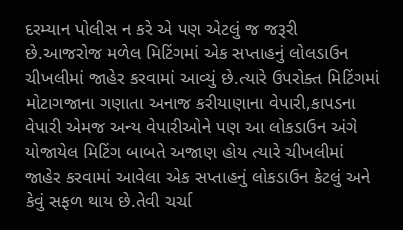દરમ્યાન પોલીસ ન કરે એ પણ એટલું જ જરૂરી છે.આજરોજ મળેલ મિટિંગમાં એક સપ્તાહનું લોલડાઉન ચીખલીમાં જાહેર કરવામાં આવ્યું છે.ત્યારે ઉપરોક્ત મિટિંગમાં મોટાગજાના ગણાતા અનાજ કરીયાણાના વેપારી,કાપડના વેપારી એમજ અન્ય વેપારીઓને પણ આ લોકડાઉન અંગે યોજાયેલ મિટિંગ બાબતે અજાણ હોય ત્યારે ચીખલીમાં જાહેર કરવામાં આવેલા એક સપ્તાહનું લોકડાઉન કેટલું અને કેવું સફળ થાય છે.તેવી ચર્ચા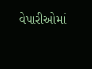વેપારીઓમાં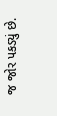જ જોર પકડ્યું છે.